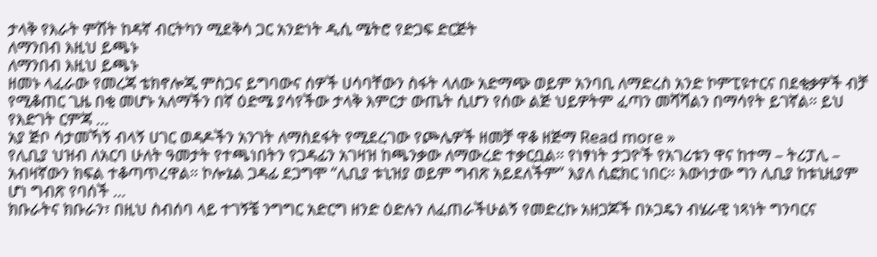ታላቅ የእራት ምሽት ከዳኛ ብርትካን ሚደቅሳ ጋር አንድነት ዲሲ ሜትሮ የድጋፍ ድርጅት
ለማንበብ እዚህ ይጫኑ
ለማንበብ እዚህ ይጫኑ
ዘመኑ ላፈራው የመረጃ ቴክኖሎጂ ምስጋና ይግባውና ሰዎች ሀሳባቸውን ስፋት ላለው አድማጭ ወይም አንባቢ ለማድረስ አንድ ኮምፒዩተርና በደቂቃዎች ብቻ የሚቆጠር ጊዜ በቂ መሆኑ አለማችን በኛ ዕድሜ ያሳየችው ታላቅ እምርታ ውጤት ሲሆን የሰው ልጅ ህይዎትም ፈጣን መሻሻልን በማሳየት ይገኛል። ይህ የእድገት ርምጃ …
አያ ጅቦ ሳታመኻኝ ብላኝ ሀገር ወዳዶችን አንገት ለማስደፋት የሚደረገው የጮሌዎች ዘመቻ ዋቆ ዘጅማ Read more »
የሊቢያ ህዝብ ለአርባ ሁለት ዓመታት የተጫነበትን የጋዳፊን አገዛዝ ከጫንቃው ለማውረድ ተቃርቧል። የነፃነት ታጋዮች የአገሪቱን ዋና ከተማ – ትሪፓሊ – አብዛኛውን ክፍል ተቆጣጥረዋል። ኮሎኔል ጋዳፊ ደጋግሞ “ሊቢያ ቱኒዝያ ወይም ግብጽ አይደለችም” እያለ ሲፎክር ነበር። እውነታው ግን ሊቢያ ከቱኒዚያም ሆነ ግብጽ የባሰች …
ክቡራትና ክቡራን፣ በዚህ ስብሰባ ላይ ተገኝቼ ንግግር አድርግ ዘንድ ዕድሉን ለፈጠራችሁልኝ የመድረኩ አዘጋጆች በኦጋዴን ብሄራዊ ነጻነት ግንባርና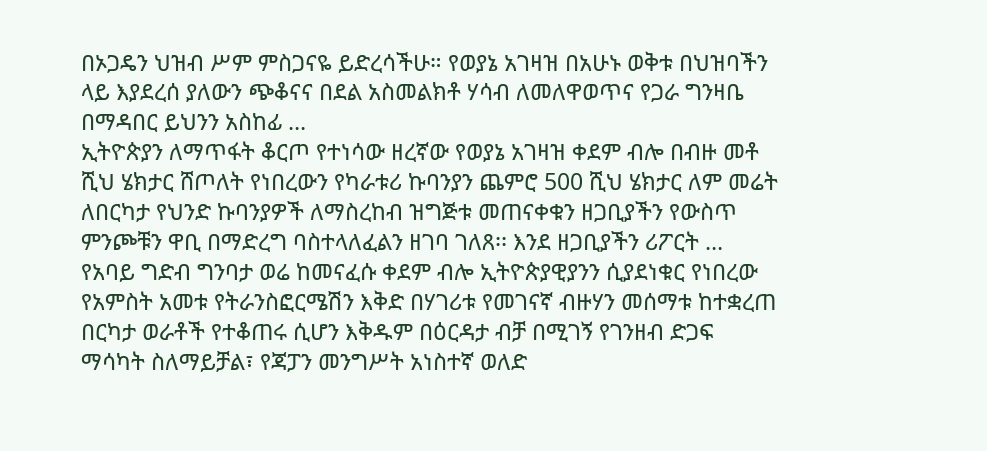በኦጋዴን ህዝብ ሥም ምስጋናዬ ይድረሳችሁ። የወያኔ አገዛዝ በአሁኑ ወቅቱ በህዝባችን ላይ እያደረሰ ያለውን ጭቆናና በደል አስመልክቶ ሃሳብ ለመለዋወጥና የጋራ ግንዛቤ በማዳበር ይህንን አስከፊ …
ኢትዮጵያን ለማጥፋት ቆርጦ የተነሳው ዘረኛው የወያኔ አገዛዝ ቀደም ብሎ በብዙ መቶ ሺህ ሄክታር ሸጦለት የነበረውን የካራቱሪ ኩባንያን ጨምሮ 500 ሺህ ሄክታር ለም መሬት ለበርካታ የህንድ ኩባንያዎች ለማስረከብ ዝግጅቱ መጠናቀቁን ዘጋቢያችን የውስጥ ምንጮቹን ዋቢ በማድረግ ባስተላለፈልን ዘገባ ገለጸ፡፡ እንደ ዘጋቢያችን ሪፖርት …
የአባይ ግድብ ግንባታ ወሬ ከመናፈሱ ቀደም ብሎ ኢትዮጵያዊያንን ሲያደነቁር የነበረው የአምስት አመቱ የትራንስፎርሜሽን እቅድ በሃገሪቱ የመገናኛ ብዙሃን መሰማቱ ከተቋረጠ በርካታ ወራቶች የተቆጠሩ ሲሆን እቅዱም በዕርዳታ ብቻ በሚገኝ የገንዘብ ድጋፍ ማሳካት ስለማይቻል፣ የጃፓን መንግሥት አነስተኛ ወለድ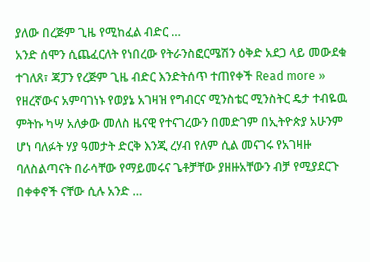ያለው በረጅም ጊዜ የሚከፈል ብድር …
አንድ ሰሞን ሲጨፈርለት የነበረው የትራንስፎርሜሽን ዕቅድ አደጋ ላይ መውደቁ ተገለጸ፣ ጃፓን የረጅም ጊዜ ብድር እንድትሰጥ ተጠየቀች Read more »
የዘረኛውና አምባገነኑ የወያኔ አገዛዝ የግብርና ሚንስቴር ሚንስትር ዴታ ተብዬዉ ምትኩ ካሣ አለቃው መለስ ዜናዊ የተናገረውን በመድገም በኢትዮጵያ አሁንም ሆነ ባለፉት ሃያ ዓመታት ድርቅ እንጂ ረሃብ የለም ሲል መናገሩ የአገዛዙ ባለስልጣናት በራሳቸው የማይመሩና ጌቶቻቸው ያዘዙአቸውን ብቻ የሚያደርጉ በቀቀኖች ናቸው ሲሉ አንድ …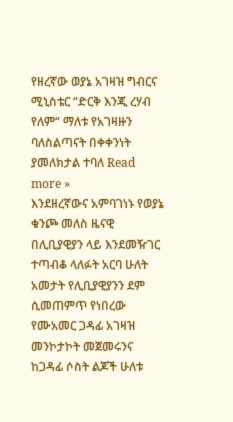የዘረኛው ወያኔ አገዛዝ ግብርና ሚኒስቴር “ድርቅ እንጂ ረሃብ የለም“ ማለቱ የአገዛዙን ባለስልጣናት በቀቀንነት ያመለክታል ተባለ Read more »
እንደዘረኛውና አምባገነኑ የወያኔ ቁንጮ መለስ ዜናዊ በሊቢያዊያን ላይ እንደመዥገር ተጣብቆ ላለፉት አርባ ሁለት አመታት የሊቢያዊያንን ደም ሲመጠምጥ የነበረው የሙአመር ጋዳፊ አገዛዝ መንኮታኮት መጀመሩንና ከጋዳፊ ሶስት ልጆች ሁለቱ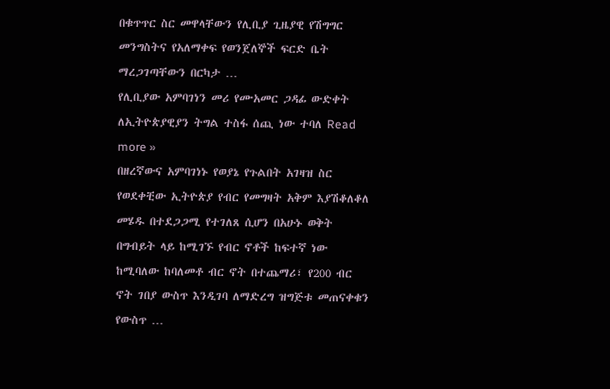በቁጥጥር ስር መዋላቸውን የሊቢያ ጊዜያዊ የሽግግር መንግስትና የአለማቀፍ የወንጀለኞች ፍርድ ቤት ማረጋገጣቸውን በርካታ …
የሊቢያው አምባገነን መሪ የሙአመር ጋዳፊ ውድቀት ለኢትዮጵያዊያን ትግል ተስፋ ሰጪ ነው ተባለ Read more »
በዘረኛውና አምባገነኑ የወያኔ የጉልበት አገዛዝ ስር የወደቀቺው ኢትዮጵያ የብር የመግዛት አቅም እያሽቆለቆለ መሄዱ በተደጋጋሚ የተገለጸ ሲሆን በአሁኑ ወቅት በግብይት ላይ ከሚገኙ የብር ኖቶች ከፍተኛ ነው ከሚባለው ከባለመቶ ብር ኖት በተጨማሪ፣ የ200 ብር ኖት ገበያ ውስጥ እንዲገባ ለማድረግ ዝግጅቱ መጠናቀቁን የውስጥ …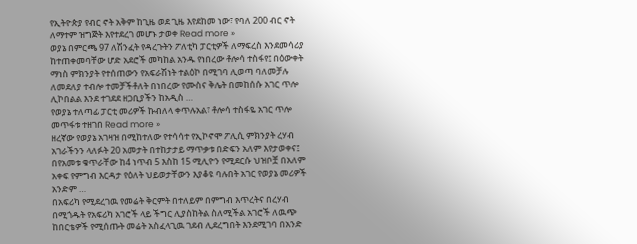የኢትዮጵያ የብር ኖት አቅም ከጊዜ ወደ ጊዜ እየደከመ ነው፣ የባለ 200 ብር ኖት ለማተም ዝግጅት እየተደረገ መሆኑ ታወቀ Read more »
ወያኔ በምርጫ 97 ለሽንፈት የዳረጉትን ፖለቲካ ፓርቲዎች ለማፍረስ እንደመሳሪያ ከተጠቀመባቸው ሆድ አደሮች መካከል አንዱ የነበረው ቶሎሳ ተስፋየ፤ በዕውቀት ማነስ ምክንያት የተሰጠውን የአፍራሽነት ተልዕኮ በሚገባ ሊወጣ ባለመቻሉ ለመደለያ ተብሎ ተመቻችቶለት በነበረው የሙስና ቅሌት በመከሰሱ አገር ጥሎ ሊኮበልል እንደ ተገደደ ዘጋቢያችን ከአዲስ …
የወያኔ ተለጣፊ ፓርቲ መሪዎች ኩብለላ ቀጥሉአል፣ ቶሎሳ ተስፋዬ አገር ጥሎ መጥፋቱ ተዘገበ Read more »
ዘረኛው የወያኔ አገዛዝ በሚከተለው የተሳሳተ የኢኮኖሞ ፖሊሲ ምክንያት ረሃብ አገራችንን ላለፉት 20 አመታት በተከታታይ ማጥቃቱ በድፍን አለም እየታወቀና፤ በየአመቱ ቁጥራቸው ከ4 ነጥብ 5 እስከ 15 ሚሊዮን የሚደርሱ ህዝቦቿ በአለም አቀፍ የምግብ እርዳታ የዕለት ህይወታቸውን እያቆዩ ባሉበት አገር የወያኔ መሪዎች አንድም …
በአፍሪካ የሚደረገዉ የመሬት ቅርምት በተለይም በምግብ እጥረትና በረሃብ በሚጎዱት የአፍሪካ አገሮች ላይ ችግር ሊያስከትል ስለሚችል አገሮች ለዉጭ ከበርቴዎች የሚሰጡት መሬት አስፈላጊዉ ገደብ ሊደረግበት እንደሚገባ በአንድ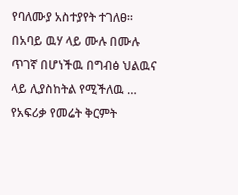የባለሙያ አስተያየት ተገለፀ። በአባይ ዉሃ ላይ ሙሉ በሙሉ ጥገኛ በሆነችዉ በግብፅ ህልዉና ላይ ሊያስከትል የሚችለዉ …
የአፍሪቃ የመሬት ቅርምት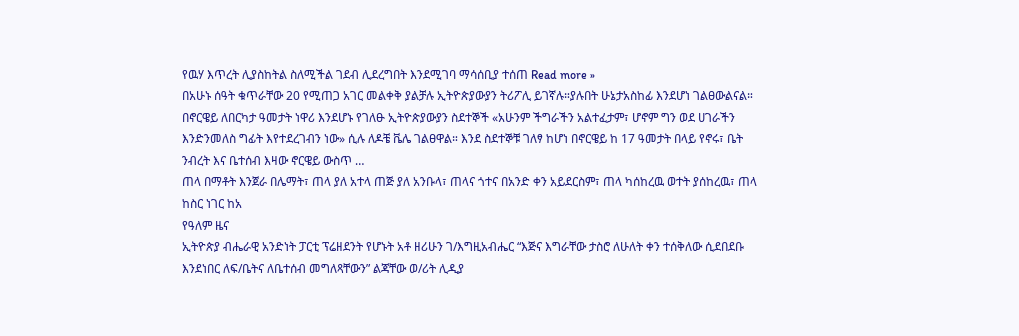የዉሃ እጥረት ሊያስከትል ስለሚችል ገደብ ሊደረግበት እንደሚገባ ማሳሰቢያ ተሰጠ Read more »
በአሁኑ ሰዓት ቁጥራቸው 20 የሚጠጋ አገር መልቀቅ ያልቻሉ ኢትዮጵያውያን ትሪፖሊ ይገኛሉ።ያሉበት ሁኔታአስከፊ እንደሆነ ገልፀውልናል።
በኖርዌይ ለበርካታ ዓመታት ነዋሪ እንደሆኑ የገለፁ ኢትዮጵያውያን ስደተኞች «አሁንም ችግራችን አልተፈታም፣ ሆኖም ግን ወደ ሀገራችን እንድንመለስ ግፊት እየተደረገብን ነው» ሲሉ ለዶቼ ቬሌ ገልፀዋል። እንደ ስደተኞቹ ገለፃ ከሆነ በኖርዌይ ከ 17 ዓመታት በላይ የኖሩ፣ ቤት ንብረት እና ቤተሰብ እዛው ኖርዌይ ውስጥ …
ጠላ በማቶት እንጀራ በሌማት፣ ጠላ ያለ አተላ ጠጅ ያለ አንቡላ፣ ጠላና ጎተና በአንድ ቀን አይደርስም፣ ጠላ ካሰከረዉ ወተት ያሰከረዉ፣ ጠላ ከስር ነገር ከአ
የዓለም ዜና
ኢትዮጵያ ብሔራዊ አንድነት ፓርቲ ፕሬዘደንት የሆኑት አቶ ዘሪሁን ገ/እግዚአብሔር “እጅና እግራቸው ታስሮ ለሁለት ቀን ተሰቅለው ሲደበደቡ እንደነበር ለፍ/ቤትና ለቤተሰብ መግለጻቸውን” ልጃቸው ወ/ሪት ሊዲያ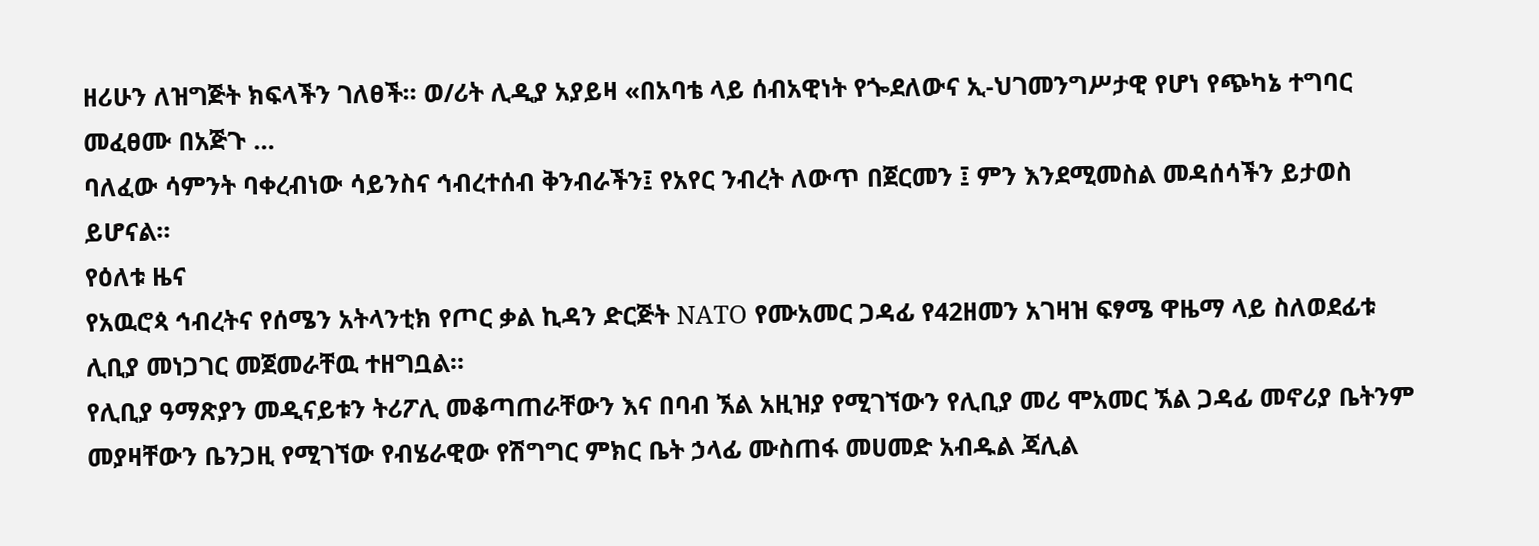ዘሪሁን ለዝግጅት ክፍላችን ገለፀች። ወ/ሪት ሊዲያ አያይዛ «በአባቴ ላይ ሰብአዊነት የጐደለውና ኢ-ህገመንግሥታዊ የሆነ የጭካኔ ተግባር መፈፀሙ በአጅጉ …
ባለፈው ሳምንት ባቀረብነው ሳይንስና ኅብረተሰብ ቅንብራችን፤ የአየር ንብረት ለውጥ በጀርመን ፤ ምን እንደሚመስል መዳሰሳችን ይታወስ ይሆናል።
የዕለቱ ዜና
የአዉሮጳ ኅብረትና የሰሜን አትላንቲክ የጦር ቃል ኪዳን ድርጅት NATO የሙአመር ጋዳፊ የ42ዘመን አገዛዝ ፍፃሜ ዋዜማ ላይ ስለወደፊቱ ሊቢያ መነጋገር መጀመራቸዉ ተዘግቧል።
የሊቢያ ዓማጽያን መዲናይቱን ትሪፖሊ መቆጣጠራቸውን እና በባብ ኧል አዚዝያ የሚገኘውን የሊቢያ መሪ ሞአመር ኧል ጋዳፊ መኖሪያ ቤትንም መያዛቸውን ቤንጋዚ የሚገኘው የብሄራዊው የሽግግር ምክር ቤት ኃላፊ ሙስጠፋ መሀመድ አብዱል ጃሊል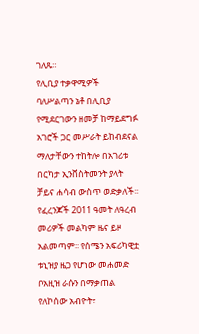ገለጹ።
የሊቢያ ተቃዋሚዎች ባለሥልጣን ኔቶ በሊቢያ የሚደርገውን ዘመቻ ከማይደግፉ አገሮች ጋር መሥራት ይከብደናል ማለታቸውን ተከትሎ በአገሪቱ በርካታ ኢንቨስትመንት ያላት ቻይና ሐሳብ ውስጥ ወድቃለች፡፡
የፈረንጆች 2011 ዓመት ለዓረብ መሪዎች መልካም ዜና ይዞ አልመጣም፡፡ የሰሜን አፍሪካዊቷ ቱኒዝያ ዜጋ የሆነው መሐመድ ቦአዚዝ ራሱን በማቃጠል የለኮሰው አብዮት፣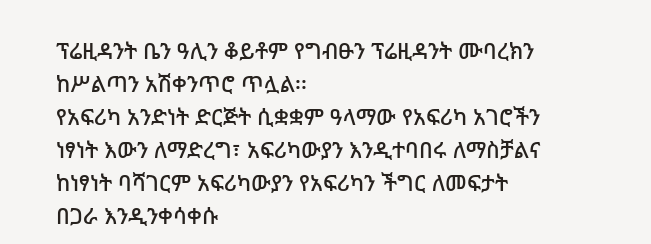ፕሬዚዳንት ቤን ዓሊን ቆይቶም የግብፁን ፕሬዚዳንት ሙባረክን ከሥልጣን አሽቀንጥሮ ጥሏል፡፡
የአፍሪካ አንድነት ድርጅት ሲቋቋም ዓላማው የአፍሪካ አገሮችን ነፃነት እውን ለማድረግ፣ አፍሪካውያን እንዲተባበሩ ለማስቻልና ከነፃነት ባሻገርም አፍሪካውያን የአፍሪካን ችግር ለመፍታት በጋራ እንዲንቀሳቀሱ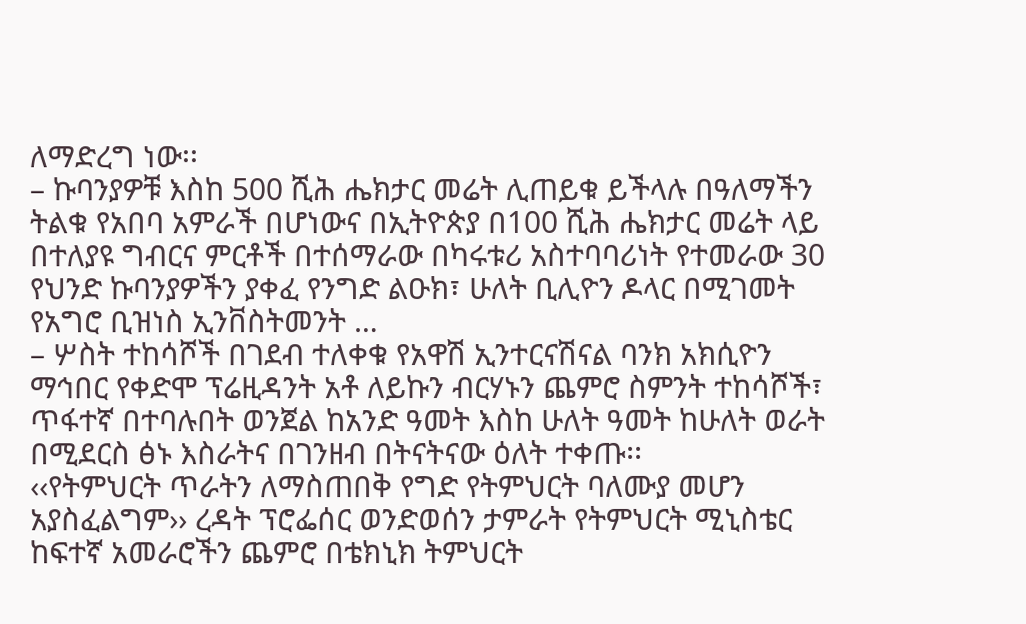ለማድረግ ነው፡፡
– ኩባንያዎቹ እስከ 500 ሺሕ ሔክታር መሬት ሊጠይቁ ይችላሉ በዓለማችን ትልቁ የአበባ አምራች በሆነውና በኢትዮጵያ በ100 ሺሕ ሔክታር መሬት ላይ በተለያዩ ግብርና ምርቶች በተሰማራው በካሩቱሪ አስተባባሪነት የተመራው 30 የህንድ ኩባንያዎችን ያቀፈ የንግድ ልዑክ፣ ሁለት ቢሊዮን ዶላር በሚገመት የአግሮ ቢዝነስ ኢንቨስትመንት …
– ሦስት ተከሳሾች በገደብ ተለቀቁ የአዋሽ ኢንተርናሽናል ባንክ አክሲዮን ማኅበር የቀድሞ ፕሬዚዳንት አቶ ለይኩን ብርሃኑን ጨምሮ ስምንት ተከሳሾች፣ ጥፋተኛ በተባሉበት ወንጀል ከአንድ ዓመት እስከ ሁለት ዓመት ከሁለት ወራት በሚደርስ ፅኑ እስራትና በገንዘብ በትናትናው ዕለት ተቀጡ፡፡
‹‹የትምህርት ጥራትን ለማስጠበቅ የግድ የትምህርት ባለሙያ መሆን አያስፈልግም›› ረዳት ፕሮፌሰር ወንድወሰን ታምራት የትምህርት ሚኒስቴር ከፍተኛ አመራሮችን ጨምሮ በቴክኒክ ትምህርት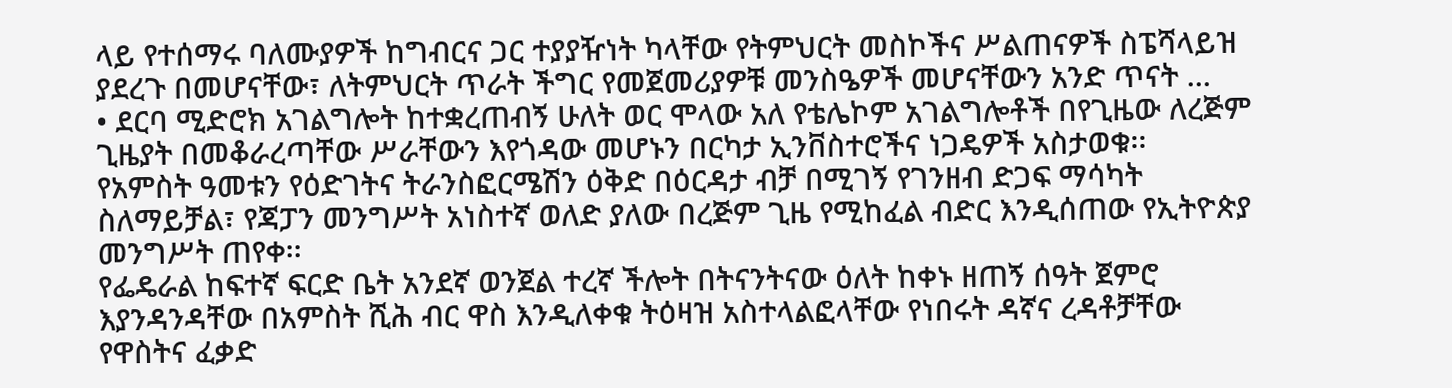ላይ የተሰማሩ ባለሙያዎች ከግብርና ጋር ተያያዥነት ካላቸው የትምህርት መስኮችና ሥልጠናዎች ስፔሻላይዝ ያደረጉ በመሆናቸው፣ ለትምህርት ጥራት ችግር የመጀመሪያዎቹ መንስዔዎች መሆናቸውን አንድ ጥናት …
• ደርባ ሚድሮክ አገልግሎት ከተቋረጠብኝ ሁለት ወር ሞላው አለ የቴሌኮም አገልግሎቶች በየጊዜው ለረጅም ጊዜያት በመቆራረጣቸው ሥራቸውን እየጎዳው መሆኑን በርካታ ኢንቨስተሮችና ነጋዴዎች አስታወቁ፡፡
የአምስት ዓመቱን የዕድገትና ትራንስፎርሜሽን ዕቅድ በዕርዳታ ብቻ በሚገኝ የገንዘብ ድጋፍ ማሳካት ስለማይቻል፣ የጃፓን መንግሥት አነስተኛ ወለድ ያለው በረጅም ጊዜ የሚከፈል ብድር እንዲሰጠው የኢትዮጵያ መንግሥት ጠየቀ፡፡
የፌዴራል ከፍተኛ ፍርድ ቤት አንደኛ ወንጀል ተረኛ ችሎት በትናንትናው ዕለት ከቀኑ ዘጠኝ ሰዓት ጀምሮ እያንዳንዳቸው በአምስት ሺሕ ብር ዋስ እንዲለቀቁ ትዕዛዝ አስተላልፎላቸው የነበሩት ዳኛና ረዳቶቻቸው የዋስትና ፈቃድ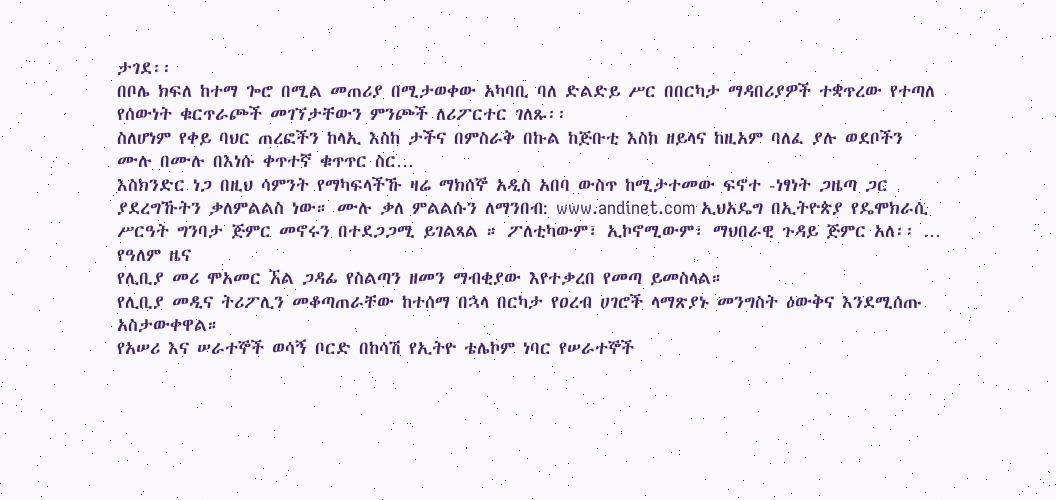ታገደ፡፡
በቦሌ ክፍለ ከተማ ጐሮ በሚል መጠሪያ በሚታወቀው አካባቢ ባለ ድልድይ ሥር በበርካታ ማዳበሪያዎች ተቋጥረው የተጣለ የሰውነት ቁርጥራጮች መገኘታቸውን ምንጮች ለሪፖርተር ገለጹ፡፡
ስለሆነም የቀይ ባህር ጠረፎችን ከላኢ እስከ ታችና በምስራቅ በኩል ከጅቡቲ እስከ ዘይላና ከዚአም ባለፈ ያሉ ወደቦችን ሙሉ በሙሉ በእነሱ ቀጥተኛ ቁጥጥር ስር…
እስክንድር ነጋ በዚህ ሳምንት የማካፍላችኹ ዛሬ ማክሰኞ አዲስ አበባ ውስጥ ከሚታተመው ፍኖተ -ነፃነት ጋዜጣ ጋር ያደረግኹትን ቃለምልልስ ነው። ሙሉ ቃለ ምልልሱን ለማንበብ: www.andinet.com ኢህአዴግ በኢትዮጵያ የዴሞክራሲ ሥርዓት ግንባታ ጅምር መኖሩን በተደጋጋሚ ይገልጻል ። ፖለቲካውም፣ ኢኮኖሚውም፣ ማህበራዊ ጉዳይ ጅምር አለ፡፡ …
የዓለም ዜና
የሊቢያ መሪ ሞአመር ኧል ጋዳፊ የስልጣን ዘመን ማብቂያው እየተቃረበ የመጣ ይመስላል።
የሊቢያ መዲና ትሪፖሊን መቆጣጠራቸው ከተሰማ በኋላ በርካታ የዐረብ ሀገሮች ላማጽያኑ መንግስት ዕውቅና እንደሚሰጡ አስታውቀዋል።
የአሠሪ እና ሠራተኞች ወሳኝ ቦርድ በከሳሽ የኢትዮ ቴሌኮም ነባር የሠራተኞች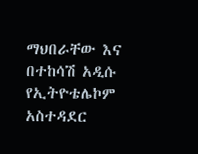ማህበራቸው እና በተከሳሽ አዲሱ የኢትዮቴሌኮም አስተዳደር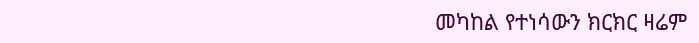መካከል የተነሳውን ክርክር ዛሬም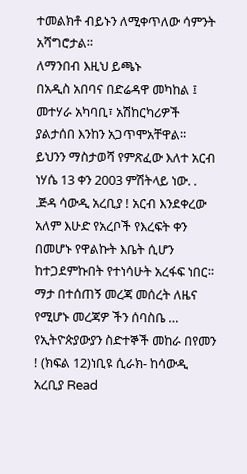ተመልክቶ ብይኑን ለሚቀጥለው ሳምንት አሻግሮታል።
ለማንበብ እዚህ ይጫኑ
በአዲስ አበባና በድሬዳዋ መካከል ፤ መተሃራ አካባቢ፣ አሽከርካሪዎች ያልታሰበ እንከን አጋጥሞአቸዋል።
ይህንን ማስታወሻ የምጽፈው እለተ አርብ ነሃሴ 13 ቀን 2003 ምሽትላይ ነው. . .ጅዳ ሳውዲ አረቢያ ! አርብ እንደቀረው አለም እሁድ የአረቦች የእረፍት ቀን በመሆኑ የዋልኩት እቤት ሲሆን ከተጋደምኩበት የተነሳሁት አረፋፍ ነበር። ማታ በተሰጠኝ መረጃ መሰረት ለዜና የሚሆኑ መረጃዎ ችን ሰባስቤ …
የኢትዮጵያውያን ስድተኞች መከራ በየመን ! (ክፍል 12)ነቢዩ ሲራክ- ከሳውዲ አረቢያ Read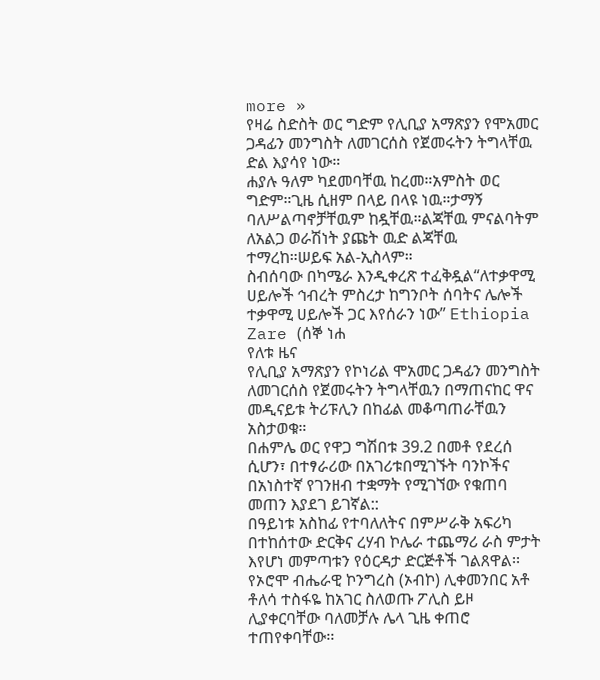more »
የዛሬ ስድስት ወር ግድም የሊቢያ አማጽያን የሞአመር ጋዳፊን መንግስት ለመገርሰስ የጀመሩትን ትግላቸዉ ድል እያሳየ ነው።
ሐያሉ ዓለም ካደመባቸዉ ከረመ።አምስት ወር ግድም።ጊዜ ሲዘም በላይ በላዩ ነዉ።ታማኝ ባለሥልጣኖቻቸዉም ከዷቸዉ።ልጃቸዉ ምናልባትም ለአልጋ ወራሽነት ያጩት ዉድ ልጃቸዉ ተማረከ።ሠይፍ አል-ኢስላም።
ስብሰባው በካሜራ እንዲቀረጽ ተፈቅዷል“ለተቃዋሚ ሀይሎች ኅብረት ምስረታ ከግንቦት ሰባትና ሌሎች ተቃዋሚ ሀይሎች ጋር እየሰራን ነው” Ethiopia Zare (ሰኞ ነሐ
የለቱ ዜና
የሊቢያ አማጽያን የኮነሪል ሞአመር ጋዳፊን መንግስት ለመገርሰስ የጀመሩትን ትግላቸዉን በማጠናከር ዋና መዲናይቱ ትሪፑሊን በከፊል መቆጣጠራቸዉን አስታወቁ።
በሐምሌ ወር የዋጋ ግሽበቱ 39.2 በመቶ የደረሰ ሲሆን፣ በተፃራሪው በአገሪቱበሚገኙት ባንኮችና በአነስተኛ የገንዘብ ተቋማት የሚገኘው የቁጠባ መጠን እያደገ ይገኛል::
በዓይነቱ አስከፊ የተባለለትና በምሥራቅ አፍሪካ በተከሰተው ድርቅና ረሃብ ኮሌራ ተጨማሪ ራስ ምታት እየሆነ መምጣቱን የዕርዳታ ድርጅቶች ገልጸዋል፡፡
የኦሮሞ ብሔራዊ ኮንግረስ (ኦብኮ) ሊቀመንበር አቶ ቶለሳ ተስፋዬ ከአገር ስለወጡ ፖሊስ ይዞ ሊያቀርባቸው ባለመቻሉ ሌላ ጊዜ ቀጠሮ ተጠየቀባቸው፡፡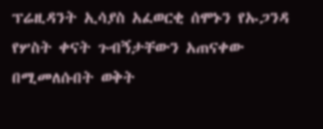ፕሬዚዳንት ኢሳያስ አፈወርቂ ሰሞኑን የኡጋንዳ የሦስት ቀናት ጉብኝታቸውን አጠናቀው በሚመለሱበት ወቅት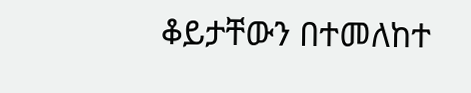ቆይታቸውን በተመለከተ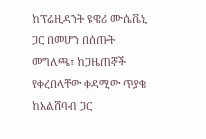ከፕሬዚዳንት ዩዌሪ ሙሴቬኒ ጋር በመሆን በሰጡት መግለጫ፣ ከጋዜጠኞች የቀረበላቸው ቀዳሚው ጥያቄ ከአልሸባብ ጋር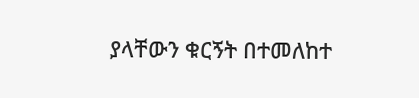ያላቸውን ቁርኝት በተመለከተ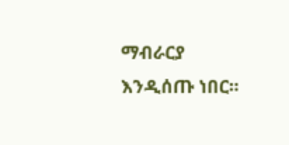ማብራርያ እንዲሰጡ ነበር፡፡